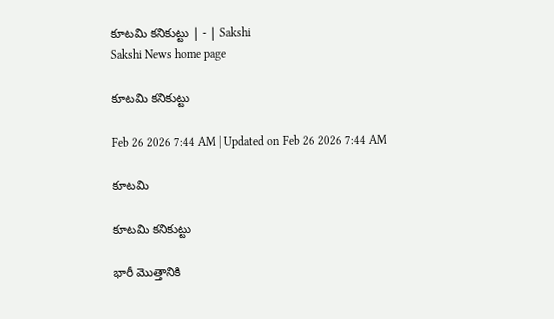కూటమి కనికుట్టు | - | Sakshi
Sakshi News home page

కూటమి కనికుట్టు

Feb 26 2026 7:44 AM | Updated on Feb 26 2026 7:44 AM

కూటమి

కూటమి కనికుట్టు

భారీ మొత్తానికి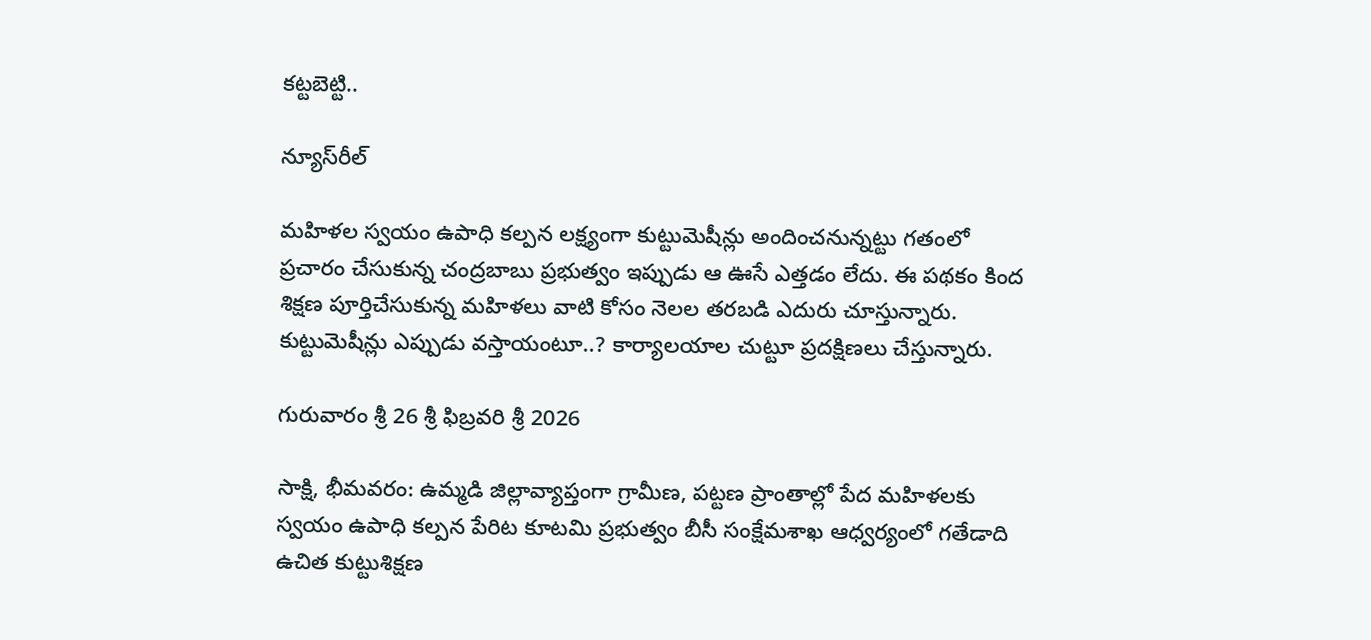కట్టబెట్టి..

న్యూస్‌రీల్‌

మహిళల స్వయం ఉపాధి కల్పన లక్ష్యంగా కుట్టుమెషీన్లు అందించనున్నట్టు గతంలో ప్రచారం చేసుకున్న చంద్రబాబు ప్రభుత్వం ఇప్పుడు ఆ ఊసే ఎత్తడం లేదు. ఈ పథకం కింద శిక్షణ పూర్తిచేసుకున్న మహిళలు వాటి కోసం నెలల తరబడి ఎదురు చూస్తున్నారు. కుట్టుమెషీన్లు ఎప్పుడు వస్తాయంటూ..? కార్యాలయాల చుట్టూ ప్రదక్షిణలు చేస్తున్నారు.

గురువారం శ్రీ 26 శ్రీ ఫిబ్రవరి శ్రీ 2026

సాక్షి, భీమవరం: ఉమ్మడి జిల్లావ్యాప్తంగా గ్రామీణ, పట్టణ ప్రాంతాల్లో పేద మహిళలకు స్వయం ఉపాధి కల్పన పేరిట కూటమి ప్రభుత్వం బీసీ సంక్షేమశాఖ ఆధ్వర్యంలో గతేడాది ఉచిత కుట్టుశిక్షణ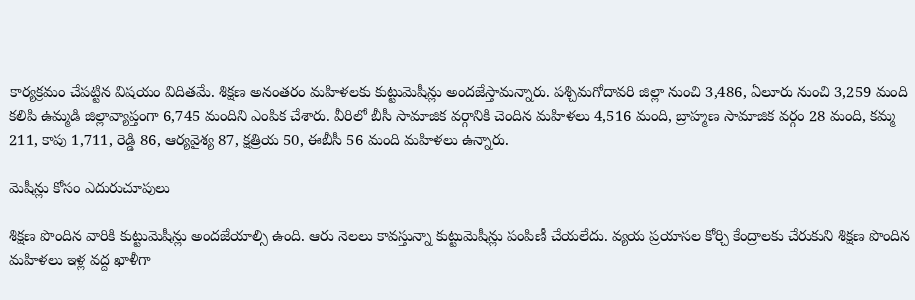కార్యక్రమం చేపట్టిన విషయం విదితమే. శిక్షణ అనంతరం మహిళలకు కుట్టుమెషీన్లు అందజేస్తామన్నారు. పశ్చిమగోదావరి జిల్లా నుంచి 3,486, ఏలూరు నుంచి 3,259 మంది కలిపి ఉమ్మడి జిల్లావ్యాప్తంగా 6,745 మందిని ఎంపిక చేశారు. వీరిలో బీసీ సామాజిక వర్గానికి చెందిన మహిళలు 4,516 మంది, బ్రాహ్మణ సామాజిక వర్గం 28 మంది, కమ్మ 211, కాపు 1,711, రెడ్డి 86, ఆర్యవైశ్య 87, క్షత్రియ 50, ఈబీసీ 56 మంది మహిళలు ఉన్నారు.

మెషీన్లు కోసం ఎదురుచూపులు

శిక్షణ పొందిన వారికి కుట్టుమెషీన్లు అందజేయాల్సి ఉంది. ఆరు నెలలు కావస్తున్నా కుట్టుమెషీన్లు పంపిణీ చేయలేదు. వ్యయ ప్రయాసల కోర్చి కేంద్రాలకు చేరుకుని శిక్షణ పొందిన మహిళలు ఇళ్ల వద్ద ఖాళీగా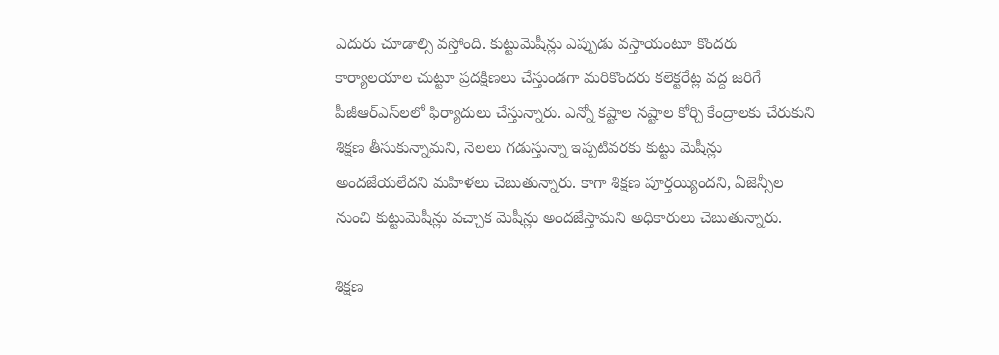ఎదురు చూడాల్సి వస్తోంది. కుట్టుమెషీన్లు ఎప్పుడు వస్తాయంటూ కొందరు కార్యాలయాల చుట్టూ ప్రదక్షిణలు చేస్తుండగా మరికొందరు కలెక్టరేట్ల వద్ద జరిగే పీజీఆర్‌ఎస్‌లలో ఫిర్యాదులు చేస్తున్నారు. ఎన్నో కష్టాల నష్టాల కోర్చి కేంద్రాలకు చేరుకుని శిక్షణ తీసుకున్నామని, నెలలు గడుస్తున్నా ఇప్పటివరకు కుట్టు మెషీన్లు అందజేయలేదని మహిళలు చెబుతున్నారు. కాగా శిక్షణ పూర్తయ్యిందని, ఏజెన్సీల నుంచి కుట్టుమెషీన్లు వచ్చాక మెషీన్లు అందజేస్తామని అధికారులు చెబుతున్నారు.

శిక్షణ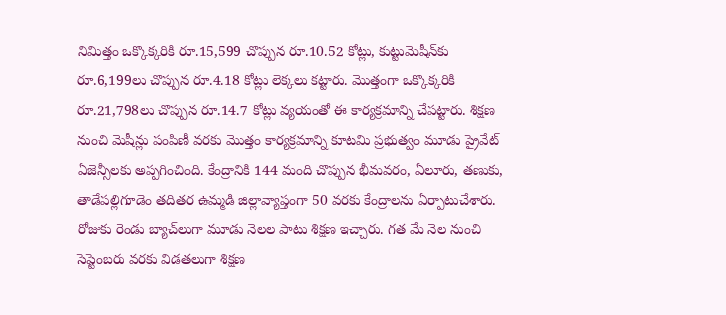నిమిత్తం ఒక్కొక్కరికి రూ.15,599 చొప్పున రూ.10.52 కోట్లు, కుట్టుమెషీన్‌కు రూ.6,199లు చొప్పున రూ.4.18 కోట్లు లెక్కలు కట్టారు. మొత్తంగా ఒక్కొక్కరికి రూ.21,798లు చొప్పున రూ.14.7 కోట్లు వ్యయంతో ఈ కార్యక్రమాన్ని చేపట్టారు. శిక్షణ నుంచి మెషీన్లు పంపిణీ వరకు మొత్తం కార్యక్రమాన్ని కూటమి ప్రభుత్వం మూడు ప్రైవేట్‌ ఏజెన్సీలకు అప్పగించింది. కేంద్రానికి 144 మంది చొప్పున భీమవరం, ఏలూరు, తణుకు, తాడేపల్లిగూడెం తదితర ఉమ్మడి జిల్లావ్యాప్తంగా 50 వరకు కేంద్రాలను ఏర్పాటుచేశారు. రోజుకు రెండు బ్యాచ్‌లుగా మూడు నెలల పాటు శిక్షణ ఇచ్చారు. గత మే నెల నుంచి సెప్టెంబరు వరకు విడతలుగా శిక్షణ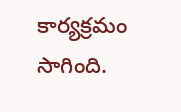కార్యక్రమం సాగింది.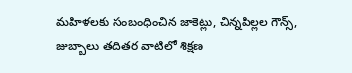మహిళలకు సంబంధించిన జాకెట్లు, చిన్నపిల్లల గౌన్స్‌, జుబ్బాలు తదితర వాటిలో శిక్షణ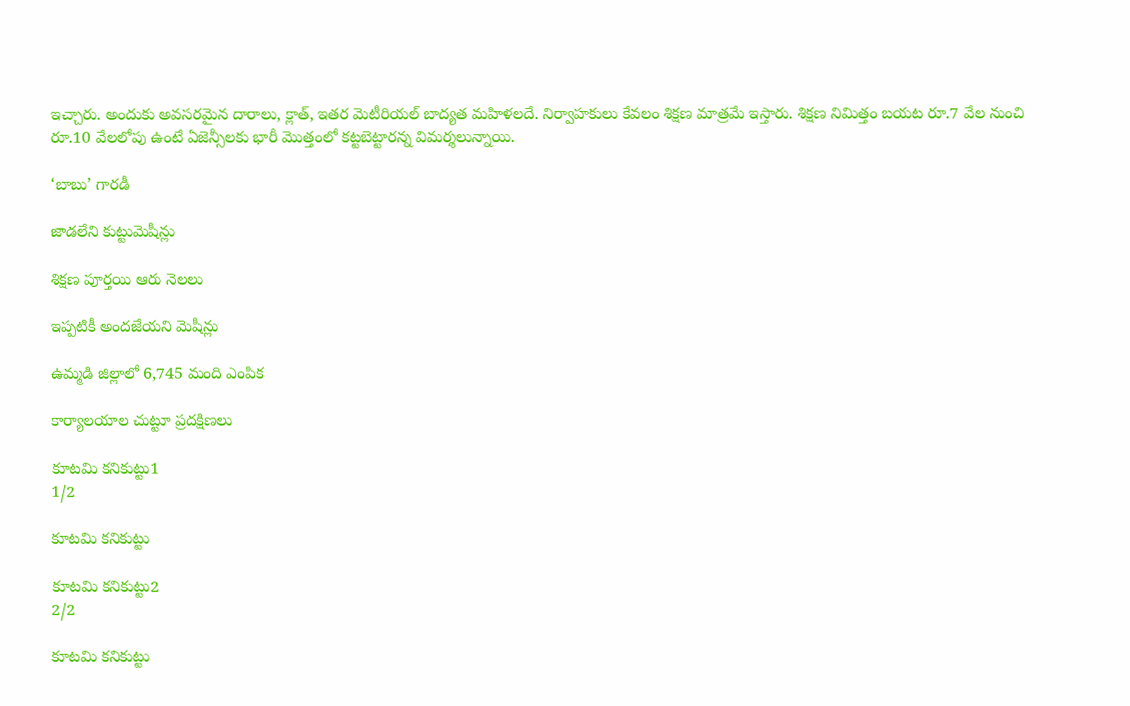ఇచ్చారు. అందుకు అవసరమైన దారాలు, క్లాత్‌, ఇతర మెటీరియల్‌ బాద్యత మహిళలదే. నిర్వాహకులు కేవలం శిక్షణ మాత్రమే ఇస్తారు. శిక్షణ నిమిత్తం బయట రూ.7 వేల నుంచి రూ.10 వేలలోపు ఉంటే ఏజెన్సీలకు భారీ మొత్తంలో కట్టబెట్టారన్న విమర్శలున్నాయి.

‘బాబు’ గారడీ

జాడలేని కుట్టుమెషీన్లు

శిక్షణ పూర్తయి ఆరు నెలలు

ఇప్పటికీ అందజేయని మెషీన్లు

ఉమ్మడి జిల్లాలో 6,745 మంది ఎంపిక

కార్యాలయాల చుట్టూ ప్రదక్షిణలు

కూటమి కనికుట్టు1
1/2

కూటమి కనికుట్టు

కూటమి కనికుట్టు2
2/2

కూటమి కనికుట్టు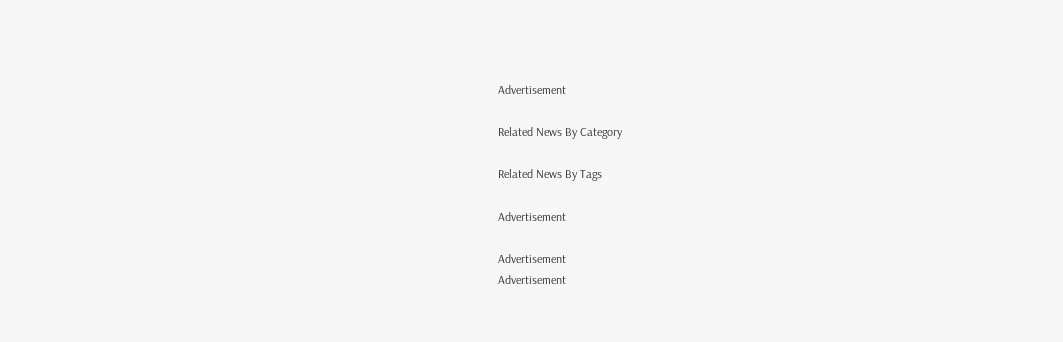Advertisement

Related News By Category

Related News By Tags

Advertisement

Advertisement
Advertisement